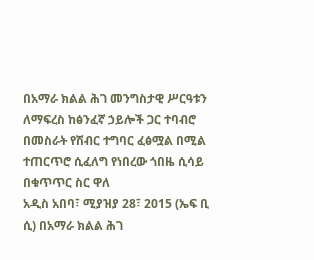በአማራ ክልል ሕገ መንግስታዊ ሥርዓቱን ለማፍረስ ከፅንፈኛ ኃይሎች ጋር ተባብሮ በመስራት የሽብር ተግባር ፈፅሟል በሚል ተጠርጥሮ ሲፈለግ የነበረው ጎበዜ ሲሳይ በቁጥጥር ስር ዋለ
አዲስ አበባ፣ ሚያዝያ 28፣ 2015 (ኤፍ ቢ ሲ) በአማራ ክልል ሕገ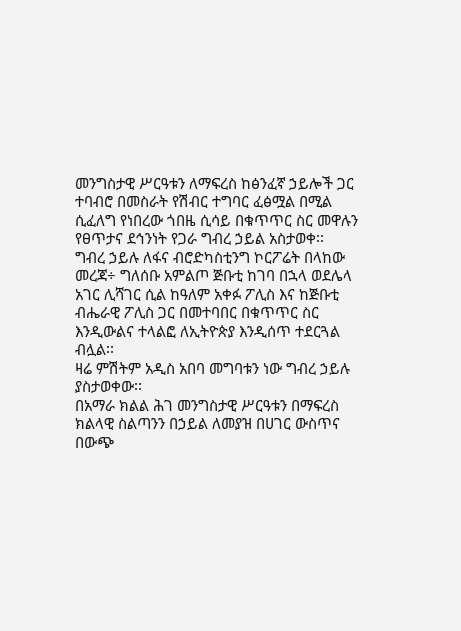መንግስታዊ ሥርዓቱን ለማፍረስ ከፅንፈኛ ኃይሎች ጋር ተባብሮ በመስራት የሽብር ተግባር ፈፅሟል በሚል ሲፈለግ የነበረው ጎበዜ ሲሳይ በቁጥጥር ስር መዋሉን የፀጥታና ደኅንነት የጋራ ግብረ ኃይል አስታወቀ፡፡
ግብረ ኃይሉ ለፋና ብሮድካስቲንግ ኮርፖሬት በላከው መረጃ÷ ግለሰቡ አምልጦ ጅቡቲ ከገባ በኋላ ወደሌላ አገር ሊሻገር ሲል ከዓለም አቀፉ ፖሊስ እና ከጅቡቲ ብሔራዊ ፖሊስ ጋር በመተባበር በቁጥጥር ስር እንዲውልና ተላልፎ ለኢትዮጵያ እንዲሰጥ ተደርጓል ብሏል፡፡
ዛሬ ምሽትም አዲስ አበባ መግባቱን ነው ግብረ ኃይሉ ያስታወቀው፡፡
በአማራ ክልል ሕገ መንግስታዊ ሥርዓቱን በማፍረስ ክልላዊ ስልጣንን በኃይል ለመያዝ በሀገር ውስጥና በውጭ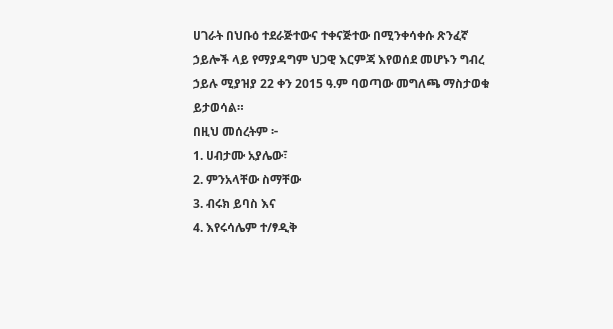ሀገራት በህቡዕ ተደራጅተውና ተቀናጅተው በሚንቀሳቀሱ ጽንፈኛ ኃይሎች ላይ የማያዳግም ህጋዊ እርምጃ እየወሰደ መሆኑን ግብረ ኃይሉ ሚያዝያ 22 ቀን 2015 ዓ.ም ባወጣው መግለጫ ማስታወቁ ይታወሳል።
በዚህ መሰረትም ፦
1. ሀብታሙ አያሌው፣
2. ምንአላቸው ስማቸው
3. ብሩክ ይባስ እና
4. እየሩሳሌም ተ/ፃዲቅ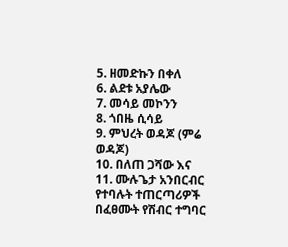5. ዘመድኩን በቀለ
6. ልደቱ አያሌው
7. መሳይ መኮንን
8. ጎበዜ ሲሳይ
9. ምህረት ወዳጆ (ምሬ ወዳጆ)
10. በለጠ ጋሻው እና
11. ሙሉጌታ አንበርብር የተባሉት ተጠርጣሪዎች በፈፀሙት የሽብር ተግባር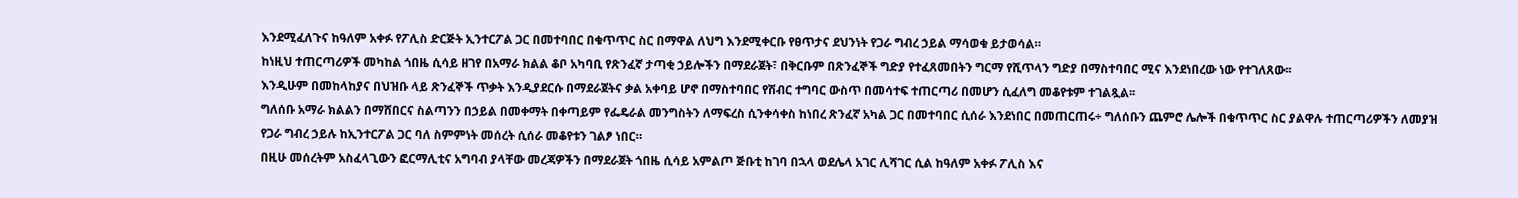እንደሚፈለጉና ከዓለም አቀፉ የፖሊስ ድርጅት ኢንተርፖል ጋር በመተባበር በቁጥጥር ስር በማዋል ለህግ እንደሚቀርቡ የፀጥታና ደህንነት የጋራ ግብረ ኃይል ማሳወቁ ይታወሳል።
ከነዚህ ተጠርጣሪዎች መካከል ጎበዜ ሲሳይ ዘገየ በአማራ ክልል ቆቦ አካባቢ የጽንፈኛ ታጣቂ ኃይሎችን በማደራጀት፣ በቅርቡም በጽንፈኞች ግድያ የተፈጸመበትን ግርማ የሺጥላን ግድያ በማስተባበር ሚና እንደነበረው ነው የተገለጸው፡፡
እንዲሁም በመከላከያና በህዝቡ ላይ ጽንፈኞች ጥቃት እንዲያደርሱ በማደራጀትና ቃል አቀባይ ሆኖ በማስተባበር የሽብር ተግባር ውስጥ በመሳተፍ ተጠርጣሪ በመሆን ሲፈለግ መቆየቱም ተገልጿል፡፡
ግለሰቡ አማራ ክልልን በማሸበርና ስልጣንን በኃይል በመቀማት በቀጣይም የፌዴራል መንግስትን ለማፍረስ ሲንቀሳቀስ ከነበረ ጽንፈኛ አካል ጋር በመተባበር ሲሰራ እንደነበር በመጠርጠሩ÷ ግለሰቡን ጨምሮ ሌሎች በቁጥጥር ስር ያልዋሉ ተጠርጣሪዎችን ለመያዝ የጋራ ግብረ ኃይሉ ከኢንተርፖል ጋር ባለ ስምምነት መሰረት ሲሰራ መቆየቱን ገልፆ ነበር።
በዚሁ መሰረትም አስፈላጊውን ፎርማሊቲና አግባብ ያላቸው መረጃዎችን በማደራጀት ጎበዜ ሲሳይ አምልጦ ጅቡቲ ከገባ በኋላ ወደሌላ አገር ሊሻገር ሲል ከዓለም አቀፉ ፖሊስ እና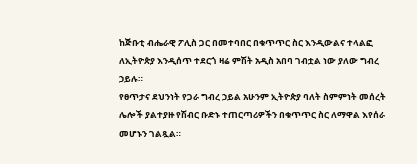ከጅቡቲ ብሔራዊ ፖሊስ ጋር በመተባበር በቁጥጥር ስር እንዲውልና ተላልፎ ለኢትዮጵያ እንዲሰጥ ተደርጎ ዛሬ ምሽት አዲስ አበባ ገብቷል ነው ያለው ግብረ ኃይሉ።
የፀጥታና ደህንነት የጋራ ግብረ ኃይል አሁንም ኢትዮጵያ ባለት ስምምነት መሰረት ሌሎች ያልተያዙ የሽብር ቡድኑ ተጠርጣሪዎችን በቁጥጥር ስር ለማዋል እየሰራ መሆኑን ገልጿል።